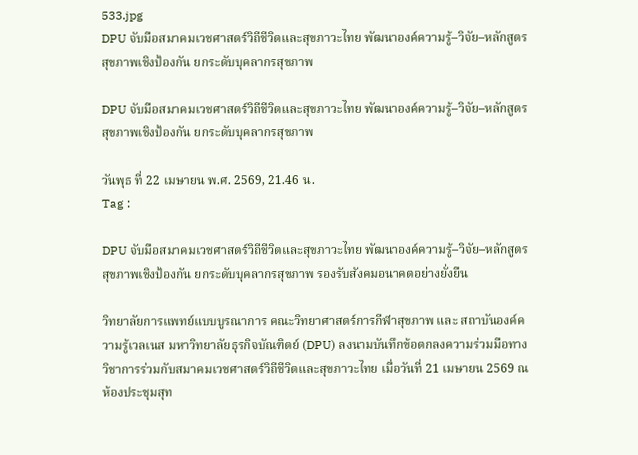533.jpg
DPU จับมือสมาคมเวชศาสตร์วิถีชีวิตและสุขภาวะไทย พัฒนาองค์ความรู้–วิจัย–หลักสูตรสุขภาพเชิงป้องกัน ยกระดับบุคลากรสุขภาพ

DPU จับมือสมาคมเวชศาสตร์วิถีชีวิตและสุขภาวะไทย พัฒนาองค์ความรู้–วิจัย–หลักสูตรสุขภาพเชิงป้องกัน ยกระดับบุคลากรสุขภาพ

วันพุธ ที่ 22 เมษายน พ.ศ. 2569, 21.46 น.
Tag :

DPU จับมือสมาคมเวชศาสตร์วิถีชีวิตและสุขภาวะไทย พัฒนาองค์ความรู้–วิจัย–หลักสูตรสุขภาพเชิงป้องกัน ยกระดับบุคลากรสุขภาพ รองรับสังคมอนาคตอย่างยั่งยืน

วิทยาลัยการแพทย์แบบบูรณาการ คณะวิทยาศาสตร์การกีฬาสุขภาพ และ สถาบันองค์ความรู้เวลเนส มหาวิทยาลัยธุรกิจบัณฑิตย์ (DPU) ลงนามบันทึกข้อตกลงความร่วมมือทางวิชาการร่วมกับสมาคมเวชศาสตร์วิถีชีวิตและสุขภาวะไทย เมื่อวันที่ 21 เมษายน 2569 ณ ห้องประชุมสุท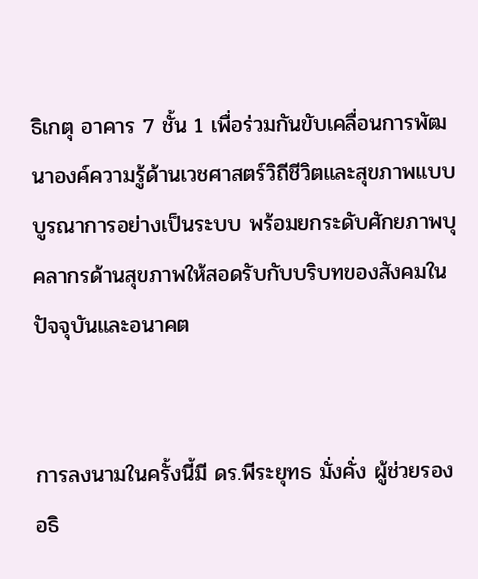ธิเกตุ อาคาร 7 ชั้น 1 เพื่อร่วมกันขับเคลื่อนการพัฒนาองค์ความรู้ด้านเวชศาสตร์วิถีชีวิตและสุขภาพแบบบูรณาการอย่างเป็นระบบ พร้อมยกระดับศักยภาพบุคลากรด้านสุขภาพให้สอดรับกับบริบทของสังคมในปัจจุบันและอนาคต


การลงนามในครั้งนี้มี ดร.พีระยุทธ มั่งคั่ง ผู้ช่วยรองอธิ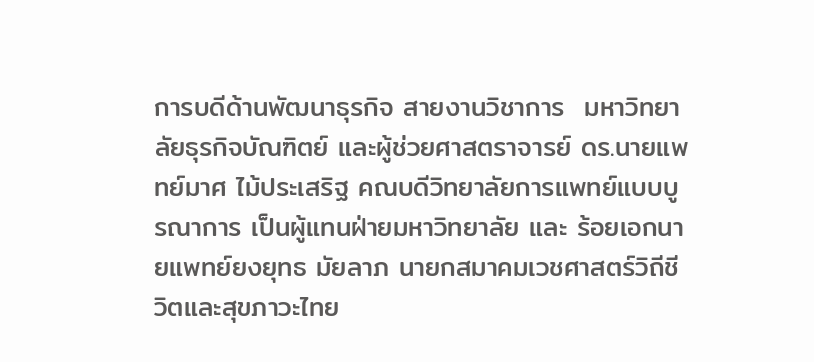การบดีด้านพัฒนาธุรกิจ สายงานวิชาการ  มหาวิทยาลัยธุรกิจบัณฑิตย์ และผู้ช่วยศาสตราจารย์ ดร.นายแพทย์มาศ ไม้ประเสริฐ คณบดีวิทยาลัยการแพทย์แบบบูรณาการ เป็นผู้แทนฝ่ายมหาวิทยาลัย และ ร้อยเอกนายแพทย์ยงยุทธ มัยลาภ นายกสมาคมเวชศาสตร์วิถีชีวิตและสุขภาวะไทย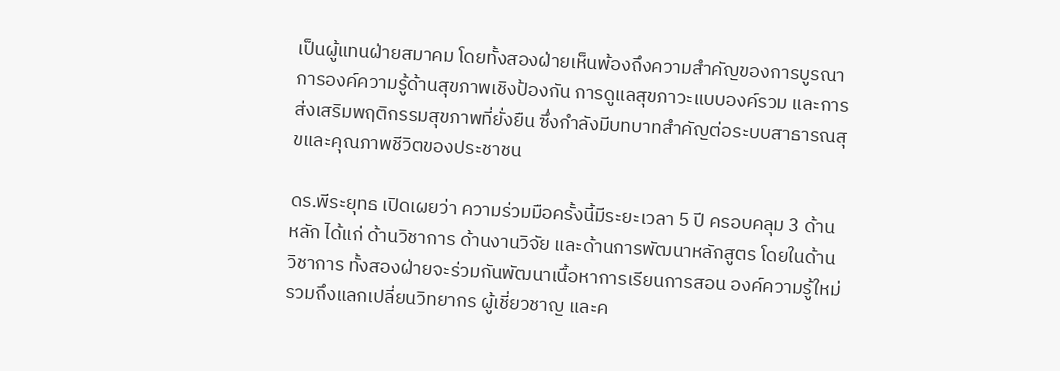เป็นผู้แทนฝ่ายสมาคม โดยทั้งสองฝ่ายเห็นพ้องถึงความสำคัญของการบูรณาการองค์ความรู้ด้านสุขภาพเชิงป้องกัน การดูแลสุขภาวะแบบองค์รวม และการส่งเสริมพฤติกรรมสุขภาพที่ยั่งยืน ซึ่งกำลังมีบทบาทสำคัญต่อระบบสาธารณสุขและคุณภาพชีวิตของประชาชน

ดร.พีระยุทธ เปิดเผยว่า ความร่วมมือครั้งนี้มีระยะเวลา 5 ปี ครอบคลุม 3 ด้านหลัก ได้แก่ ด้านวิชาการ ด้านงานวิจัย และด้านการพัฒนาหลักสูตร โดยในด้านวิชาการ ทั้งสองฝ่ายจะร่วมกันพัฒนาเนื้อหาการเรียนการสอน องค์ความรู้ใหม่ รวมถึงแลกเปลี่ยนวิทยากร ผู้เชี่ยวชาญ และค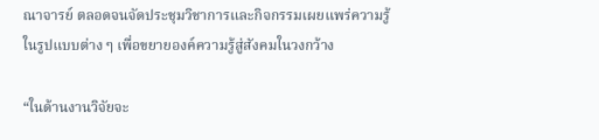ณาจารย์ ตลอดจนจัดประชุมวิชาการและกิจกรรมเผยแพร่ความรู้ในรูปแบบต่าง ๆ เพื่อขยายองค์ความรู้สู่สังคมในวงกว้าง

“ในด้านงานวิจัยจะ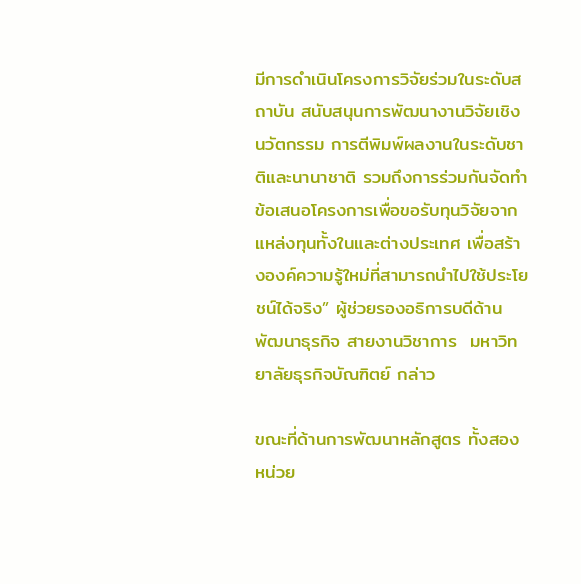มีการดำเนินโครงการวิจัยร่วมในระดับสถาบัน สนับสนุนการพัฒนางานวิจัยเชิงนวัตกรรม การตีพิมพ์ผลงานในระดับชาติและนานาชาติ รวมถึงการร่วมกันจัดทำข้อเสนอโครงการเพื่อขอรับทุนวิจัยจากแหล่งทุนทั้งในและต่างประเทศ เพื่อสร้างองค์ความรู้ใหม่ที่สามารถนำไปใช้ประโยชน์ได้จริง” ผู้ช่วยรองอธิการบดีด้านพัฒนาธุรกิจ สายงานวิชาการ  มหาวิทยาลัยธุรกิจบัณฑิตย์ กล่าว

ขณะที่ด้านการพัฒนาหลักสูตร ทั้งสองหน่วย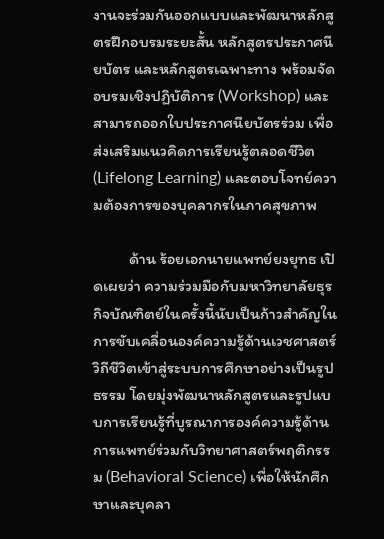งานจะร่วมกันออกแบบและพัฒนาหลักสูตรฝึกอบรมระยะสั้น หลักสูตรประกาศนียบัตร และหลักสูตรเฉพาะทาง พร้อมจัดอบรมเชิงปฏิบัติการ (Workshop) และสามารถออกใบประกาศนียบัตรร่วม เพื่อส่งเสริมแนวคิดการเรียนรู้ตลอดชีวิต (Lifelong Learning) และตอบโจทย์ความต้องการของบุคลากรในภาคสุขภาพ

          ด้าน ร้อยเอกนายแพทย์ยงยุทธ เปิดเผยว่า ความร่วมมือกับมหาวิทยาลัยธุรกิจบัณฑิตย์ในครั้งนี้นับเป็นก้าวสำคัญในการขับเคลื่อนองค์ความรู้ด้านเวชศาสตร์วิถีชีวิตเข้าสู่ระบบการศึกษาอย่างเป็นรูปธรรม โดยมุ่งพัฒนาหลักสูตรและรูปแบบการเรียนรู้ที่บูรณาการองค์ความรู้ด้านการแพทย์ร่วมกับวิทยาศาสตร์พฤติกรรม (Behavioral Science) เพื่อให้นักศึกษาและบุคลา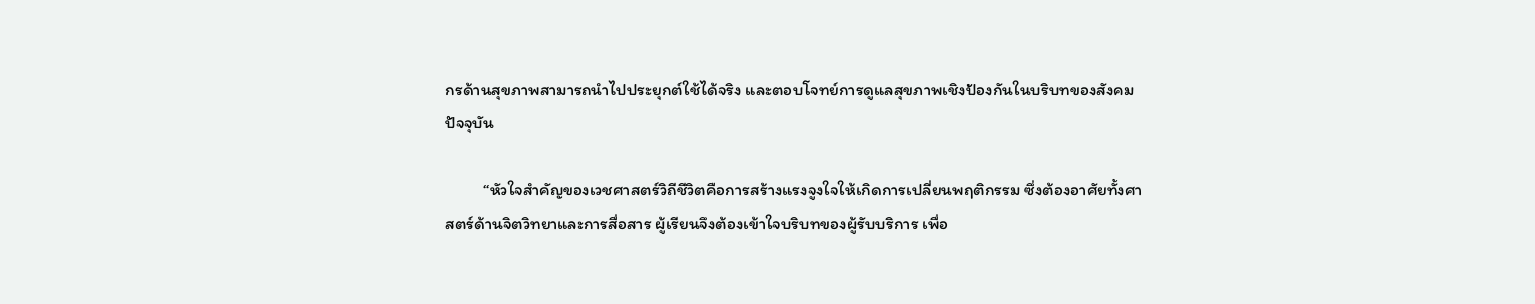กรด้านสุขภาพสามารถนำไปประยุกต์ใช้ได้จริง และตอบโจทย์การดูแลสุขภาพเชิงป้องกันในบริบทของสังคมปัจจุบัน

          “หัวใจสำคัญของเวชศาสตร์วิถีชีวิตคือการสร้างแรงจูงใจให้เกิดการเปลี่ยนพฤติกรรม ซึ่งต้องอาศัยทั้งศาสตร์ด้านจิตวิทยาและการสื่อสาร ผู้เรียนจึงต้องเข้าใจบริบทของผู้รับบริการ เพื่อ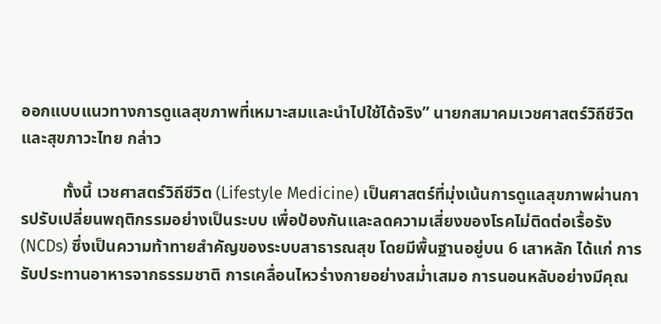ออกแบบแนวทางการดูแลสุขภาพที่เหมาะสมและนำไปใช้ได้จริง” นายกสมาคมเวชศาสตร์วิถีชีวิตและสุขภาวะไทย กล่าว

          ทั้งนี้ เวชศาสตร์วิถีชีวิต (Lifestyle Medicine) เป็นศาสตร์ที่มุ่งเน้นการดูแลสุขภาพผ่านการปรับเปลี่ยนพฤติกรรมอย่างเป็นระบบ เพื่อป้องกันและลดความเสี่ยงของโรคไม่ติดต่อเรื้อรัง (NCDs) ซึ่งเป็นความท้าทายสำคัญของระบบสาธารณสุข โดยมีพื้นฐานอยู่บน 6 เสาหลัก ได้แก่ การรับประทานอาหารจากธรรมชาติ การเคลื่อนไหวร่างกายอย่างสม่ำเสมอ การนอนหลับอย่างมีคุณ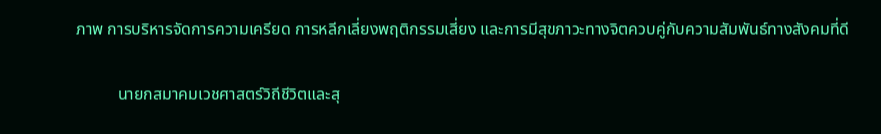ภาพ การบริหารจัดการความเครียด การหลีกเลี่ยงพฤติกรรมเสี่ยง และการมีสุขภาวะทางจิตควบคู่กับความสัมพันธ์ทางสังคมที่ดี

          นายกสมาคมเวชศาสตร์วิถีชีวิตและสุ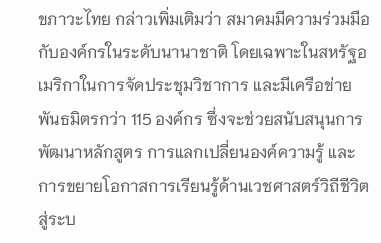ขภาวะไทย กล่าวเพิ่มเติมว่า สมาคมมีความร่วมมือกับองค์กรในระดับนานาชาติ โดยเฉพาะในสหรัฐอเมริกาในการจัดประชุมวิชาการ และมีเครือข่ายพันธมิตรกว่า 115 องค์กร ซึ่งจะช่วยสนับสนุนการพัฒนาหลักสูตร การแลกเปลี่ยนองค์ความรู้ และการขยายโอกาสการเรียนรู้ด้านเวชศาสตร์วิถีชีวิตสู่ระบ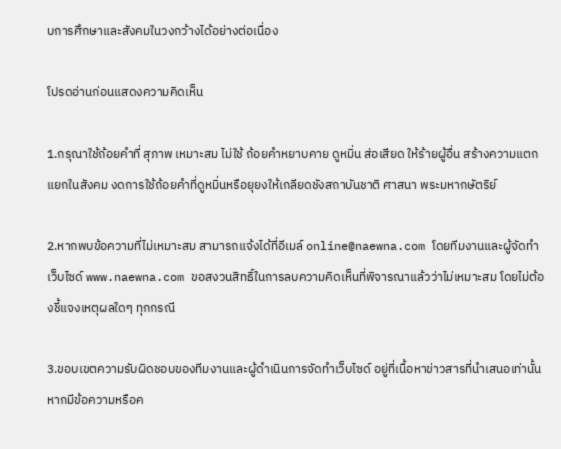บการศึกษาและสังคมในวงกว้างได้อย่างต่อเนื่อง

โปรดอ่านก่อนแสดงความคิดเห็น

1.กรุณาใช้ถ้อยคำที่ สุภาพ เหมาะสม ไม่ใช้ ถ้อยคำหยาบคาย ดูหมิ่น ส่อเสียด ให้ร้ายผู้อื่น สร้างความแตกแยกในสังคม งดการใช้ถ้อยคำที่ดูหมิ่นหรือยุยงให้เกลียดชังสถาบันชาติ ศาสนา พระมหากษัตริย์

2.หากพบข้อความที่ไม่เหมาะสม สามารถแจ้งได้ที่อีเมล์ online@naewna.com โดยทีมงานและผู้จัดทำเว็บไซด์ www.naewna.com ขอสงวนสิทธิ์ในการลบความคิดเห็นที่พิจารณาแล้วว่าไม่เหมาะสม โดยไม่ต้องชี้แจงเหตุผลใดๆ ทุกกรณี

3.ขอบเขตความรับผิดชอบของทีมงานและผู้ดำเนินการจัดทำเว็บไซด์ อยู่ที่เนื้อหาข่าวสารที่นำเสนอเท่านั้น หากมีข้อความหรือค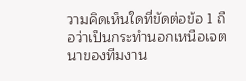วามคิดเห็นใดที่ขัดต่อข้อ 1 ถือว่าเป็นกระทำนอกเหนือเจตนาของทีมงาน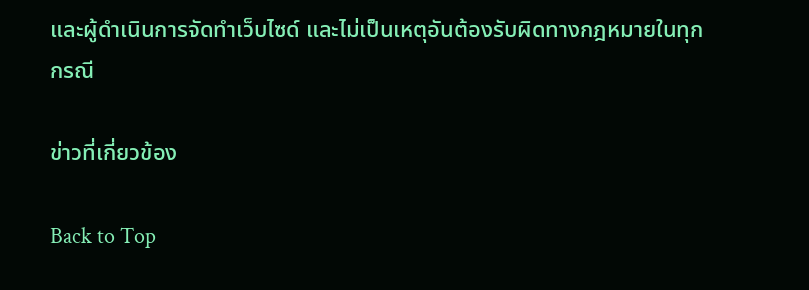และผู้ดำเนินการจัดทำเว็บไซด์ และไม่เป็นเหตุอันต้องรับผิดทางกฎหมายในทุกกรณี

ข่าวที่เกี่ยวข้อง

Back to Top